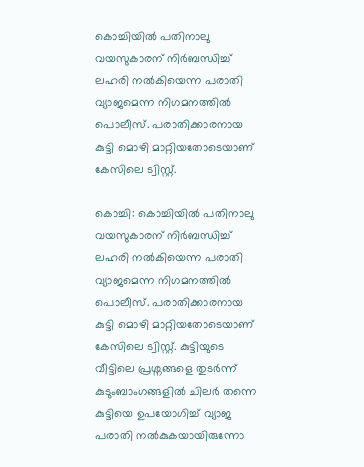കൊച്ചിയില്‍ പതിനാലു വയസുകാരന് നിര്‍ബന്ധിച്ച് ലഹരി നല്‍കിയെന്ന പരാതി വ്യാജമെന്ന നിഗമനത്തില്‍ പൊലീസ്. പരാതിക്കാരനായ കുട്ടി മൊഴി മാറ്റിയതോടെയാണ് കേസിലെ ട്വിസ്റ്റ്.

കൊച്ചി: കൊച്ചിയില്‍ പതിനാലു വയസുകാരന് നിര്‍ബന്ധിച്ച് ലഹരി നല്‍കിയെന്ന പരാതി വ്യാജമെന്ന നിഗമനത്തില്‍ പൊലീസ്. പരാതിക്കാരനായ കുട്ടി മൊഴി മാറ്റിയതോടെയാണ് കേസിലെ ട്വിസ്റ്റ്. കുട്ടിയുടെ വീട്ടിലെ പ്രശ്നങ്ങളെ തുടര്‍ന്ന് കുടുംബാംഗങ്ങളില്‍ ചിലര്‍ തന്നെ കുട്ടിയെ ഉപയോഗിച്ച് വ്യാജ പരാതി നല്‍കുകയായിരുന്നോ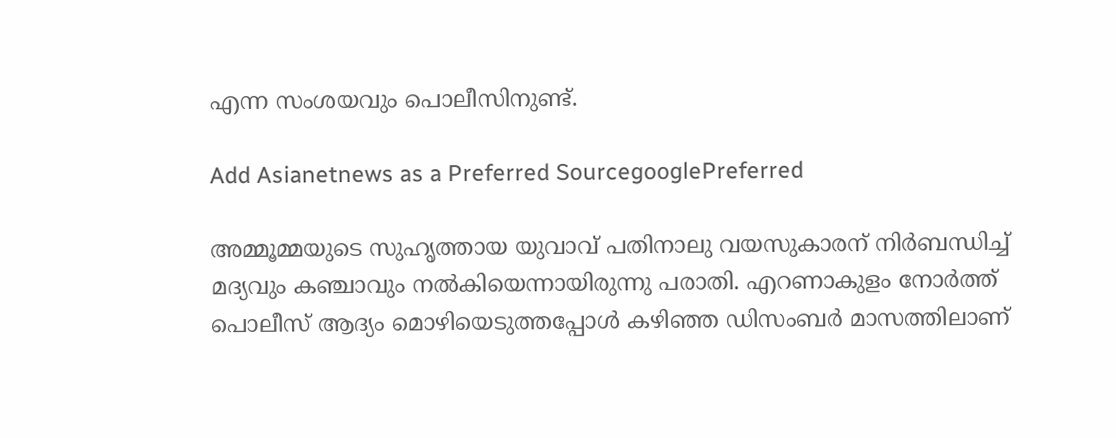എന്ന സംശയവും പൊലീസിനുണ്ട്.

Add Asianetnews as a Preferred SourcegooglePreferred

അമ്മൂമ്മയുടെ സുഹൃത്തായ യുവാവ് പതിനാലു വയസുകാരന് നിര്‍ബന്ധിച്ച് മദ്യവും കഞ്ചാവും നല്‍കിയെന്നായിരുന്നു പരാതി. എറണാകുളം നോര്‍ത്ത് പൊലീസ് ആദ്യം മൊഴിയെടുത്തപ്പോള്‍ കഴിഞ്ഞ ഡിസംബര്‍ മാസത്തിലാണ്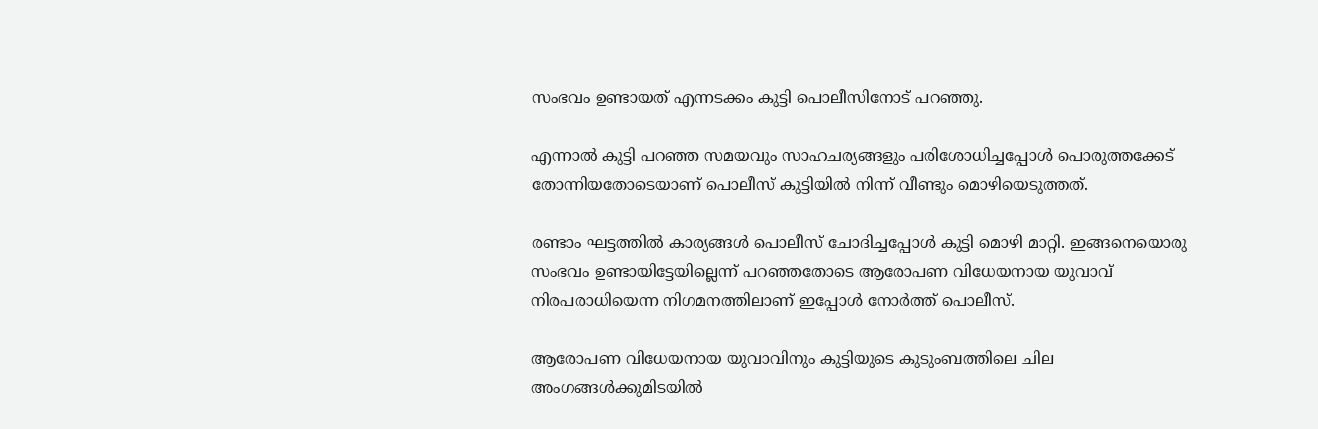സംഭവം ഉണ്ടായത് എന്നടക്കം കുട്ടി പൊലീസിനോട് പറഞ്ഞു.

എന്നാല്‍ കുട്ടി പറഞ്ഞ സമയവും സാഹചര്യങ്ങളും പരിശോധിച്ചപ്പോള്‍ പൊരുത്തക്കേട് തോന്നിയതോടെയാണ് പൊലീസ് കുട്ടിയില്‍ നിന്ന് വീണ്ടും മൊഴിയെടുത്തത്.

രണ്ടാം ഘട്ടത്തില്‍ കാര്യങ്ങള്‍ പൊലീസ് ചോദിച്ചപ്പോള്‍ കുട്ടി മൊഴി മാറ്റി. ഇങ്ങനെയൊരു സംഭവം ഉണ്ടായിട്ടേയില്ലെന്ന് പറഞ്ഞതോടെ ആരോപണ വിധേയനായ യുവാവ് നിരപരാധിയെന്ന നിഗമനത്തിലാണ് ഇപ്പോള്‍ നോര്‍ത്ത് പൊലീസ്.

ആരോപണ വിധേയനായ യുവാവിനും കുട്ടിയുടെ കുടുംബത്തിലെ ചില അംഗങ്ങള്‍ക്കുമിടയില്‍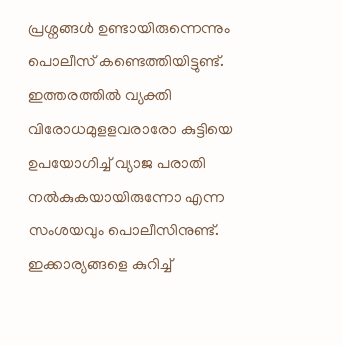പ്രശ്നങ്ങള്‍ ഉണ്ടായിരുന്നെന്നും പൊലീസ് കണ്ടെത്തിയിട്ടുണ്ട്. ഇത്തരത്തില്‍ വ്യക്തി വിരോധമുളളവരാരോ കുട്ടിയെ ഉപയോഗിച്ച് വ്യാജ പരാതി നല്‍കുകയായിരുന്നോ എന്ന സംശയവും പൊലീസിനുണ്ട്. ഇക്കാര്യങ്ങളെ കുറിച്ച്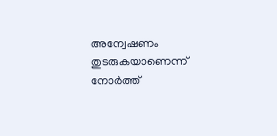അന്വേഷണം തുടരുകയാണെന്ന് നോര്‍ത്ത്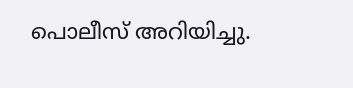പൊലീസ് അറിയിച്ചു.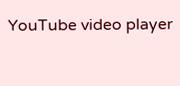YouTube video player